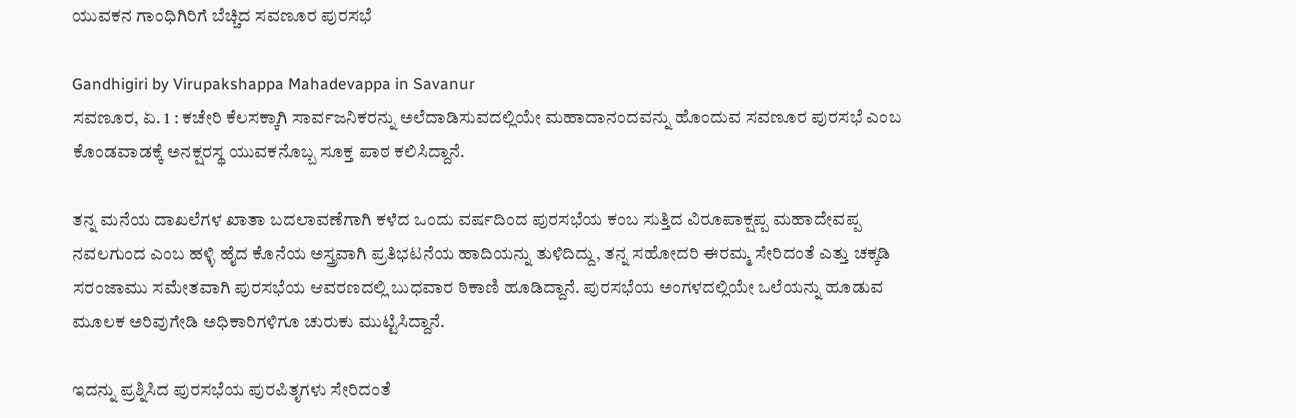ಯುವಕನ ಗಾಂಧಿಗಿರಿಗೆ ಬೆಚ್ಚಿದ ಸವಣೂರ ಪುರಸಭೆ

Gandhigiri by Virupakshappa Mahadevappa in Savanur
ಸವಣೂರ, ಏ. 1 : ಕಚೇರಿ ಕೆಲಸಕ್ಕಾಗಿ ಸಾರ್ವಜನಿಕರನ್ನು ಅಲೆದಾಡಿಸುವದಲ್ಲಿಯೇ ಮಹಾದಾನಂದವನ್ನು ಹೊಂದುವ ಸವಣೂರ ಪುರಸಭೆ ಎಂಬ ಕೊಂಡವಾಡಕ್ಕೆ ಅನಕ್ಷರಸ್ಥ ಯುವಕನೊಬ್ಬ ಸೂಕ್ತ ಪಾಠ ಕಲಿಸಿದ್ದಾನೆ.

ತನ್ನ ಮನೆಯ ದಾಖಲೆಗಳ ಖಾತಾ ಬದಲಾವಣೆಗಾಗಿ ಕಳೆದ ಒಂದು ವರ್ಷದಿಂದ ಪುರಸಭೆಯ ಕಂಬ ಸುತ್ತಿದ ವಿರೂಪಾಕ್ಷಪ್ಪ ಮಹಾದೇವಪ್ಪ ನವಲಗುಂದ ಎಂಬ ಹಳ್ಳಿ ಹೈದ ಕೊನೆಯ ಅಸ್ತ್ರವಾಗಿ ಪ್ರತಿಭಟನೆಯ ಹಾದಿಯನ್ನು ತುಳಿದಿದ್ದು, ತನ್ನ ಸಹೋದರಿ ಈರಮ್ಮ ಸೇರಿದಂತೆ ಎತ್ತು ಚಕ್ಕಡಿ ಸರಂಜಾಮು ಸಮೇತವಾಗಿ ಪುರಸಭೆಯ ಆವರಣದಲ್ಲಿ ಬುಧವಾರ ಠಿಕಾಣಿ ಹೂಡಿದ್ದಾನೆ. ಪುರಸಭೆಯ ಅಂಗಳದಲ್ಲಿಯೇ ಒಲೆಯನ್ನು ಹೂಡುವ ಮೂಲಕ ಅರಿವುಗೇಡಿ ಅಧಿಕಾರಿಗಳಿಗೂ ಚುರುಕು ಮುಟ್ಟಿಸಿದ್ದಾನೆ.

ಇದನ್ನು ಪ್ರಶ್ನಿಸಿದ ಪುರಸಭೆಯ ಪುರಪಿತೃಗಳು ಸೇರಿದಂತೆ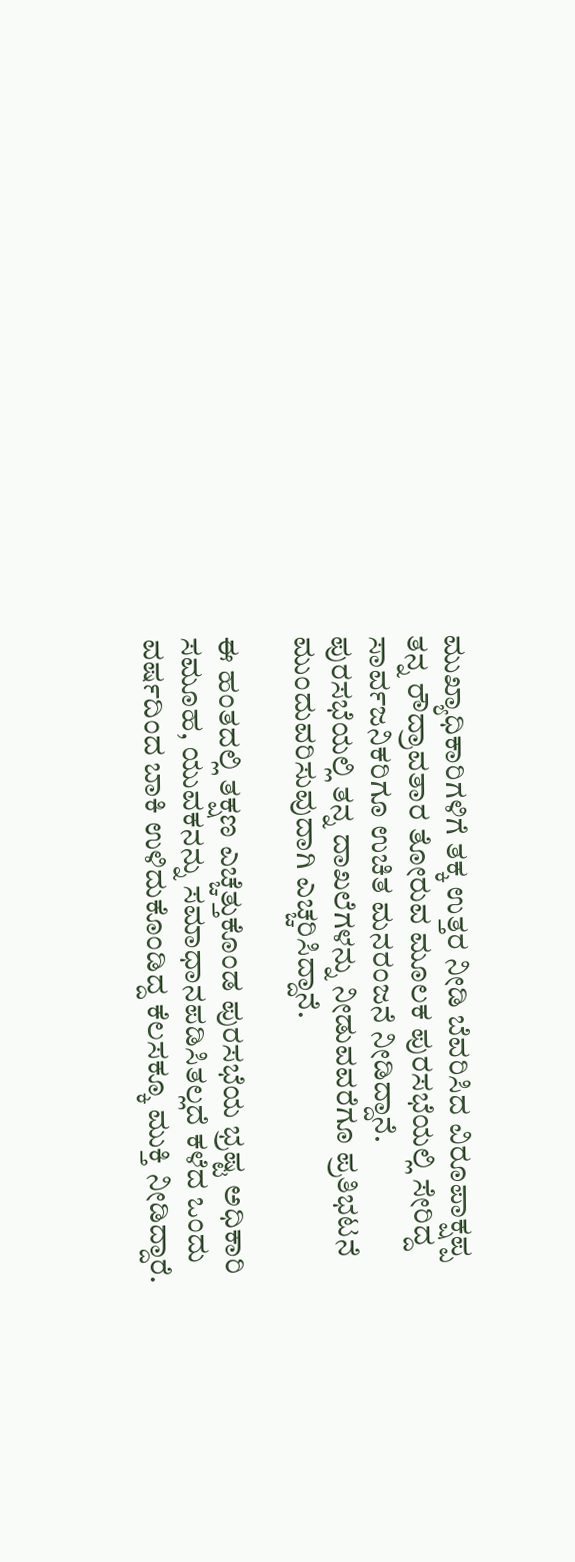ಮುಖ್ಯಾಧಿಕಾರಿಗಳಿಗೆ ತಕ್ಕ ಉತ್ತರ ನೀಡಿ ಬೆವರಿಸಿದ ವಿರೂಪಾಕ್ಷಪ್ಪ ತನ್ನ ರೌದ್ರಾವತಾರ ತೋರುವ ಮೂಲಕ ಪುರಸಭೆಯಲ್ಲಿ ಸೇರಿದ್ದ ಸಾರ್ವಜನಿಕರಿಗೂ ಉಚಿತ ಮನರಂಜನೆ ನೀಡಿದ್ದಾನೆ. ಪುರಸಭೆಯಲ್ಲಿ ತನ್ನ ದಾಖಲೆಗಳನ್ನು ನೀಡುವವರೆಗೂ ಪ್ರತಿಭಟನೆ ಮುಂದುವರಿಸುವುದಾಗಿ ಎಚ್ಚರಿಸಿದ್ದಾನೆ.

ಈ ಹಂತದಲ್ಲಿ ತಕ್ಷಣ ಎಚ್ಚೆತ್ತುಕೊಂಡ ಪುರಸಭೆಯ ಭ್ರಷ್ಟ ಅಧಿಕಾರಿ ಸಮೂಹ, ಯುವಕನನ್ನು ಸಮಾಧಾನಪಡಿಸಿತಲ್ಲದೆ ಕಳೆದ ಒಂದು ವರ್ಷದಿಂದ ಬಾಕಿ ಉಳಿದುಕೊಂಡಿದ್ದ ಕೆಲಸಕ್ಕೂ ಮುಕ್ತಿ ನೀಡಿದ್ದಾರೆ.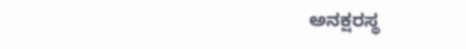ಅನಕ್ಷರಸ್ಥ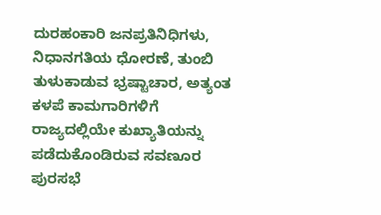ದುರಹಂಕಾರಿ ಜನಪ್ರತಿನಿಧಿಗಳು, ನಿಧಾನಗತಿಯ ಧೋರಣೆ, ತುಂಬಿ ತುಳುಕಾಡುವ ಭ್ರಷ್ಟಾಚಾರ, ಅತ್ಯಂತ ಕಳಪೆ ಕಾಮಗಾರಿಗಳಿಗೆ ರಾಜ್ಯದಲ್ಲಿಯೇ ಕುಖ್ಯಾತಿಯನ್ನು ಪಡೆದುಕೊಂಡಿರುವ ಸವಣೂರ ಪುರಸಭೆ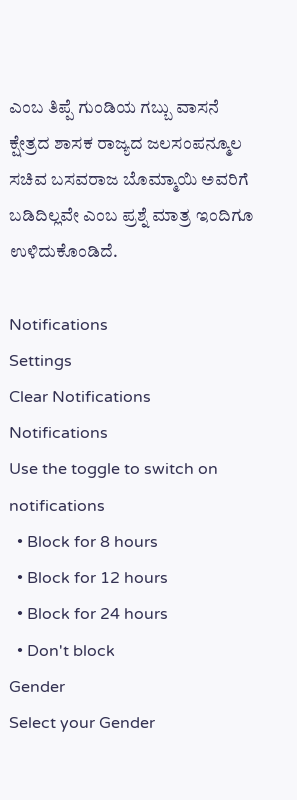ಎಂಬ ತಿಪ್ಪೆ ಗುಂಡಿಯ ಗಬ್ಬು ವಾಸನೆ ಕ್ಷೇತ್ರದ ಶಾಸಕ ರಾಜ್ಯದ ಜಲಸಂಪನ್ಮೂಲ ಸಚಿವ ಬಸವರಾಜ ಬೊಮ್ಮಾಯಿ ಅವರಿಗೆ ಬಡಿದಿಲ್ಲವೇ ಎಂಬ ಪ್ರಶ್ನೆ ಮಾತ್ರ ಇಂದಿಗೂ ಉಳಿದುಕೊಂಡಿದೆ.

Notifications
Settings
Clear Notifications
Notifications
Use the toggle to switch on notifications
  • Block for 8 hours
  • Block for 12 hours
  • Block for 24 hours
  • Don't block
Gender
Select your Gender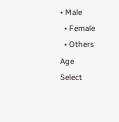• Male
  • Female
  • Others
Age
Select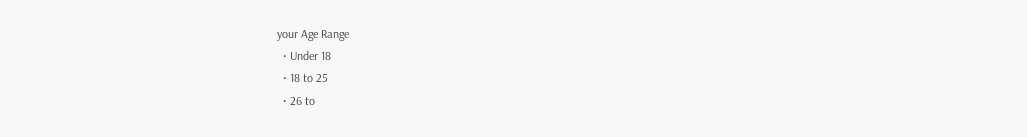your Age Range
  • Under 18
  • 18 to 25
  • 26 to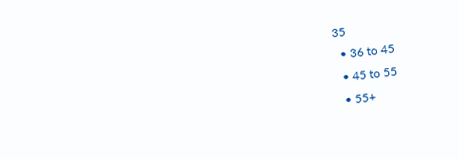35
  • 36 to 45
  • 45 to 55
  • 55+